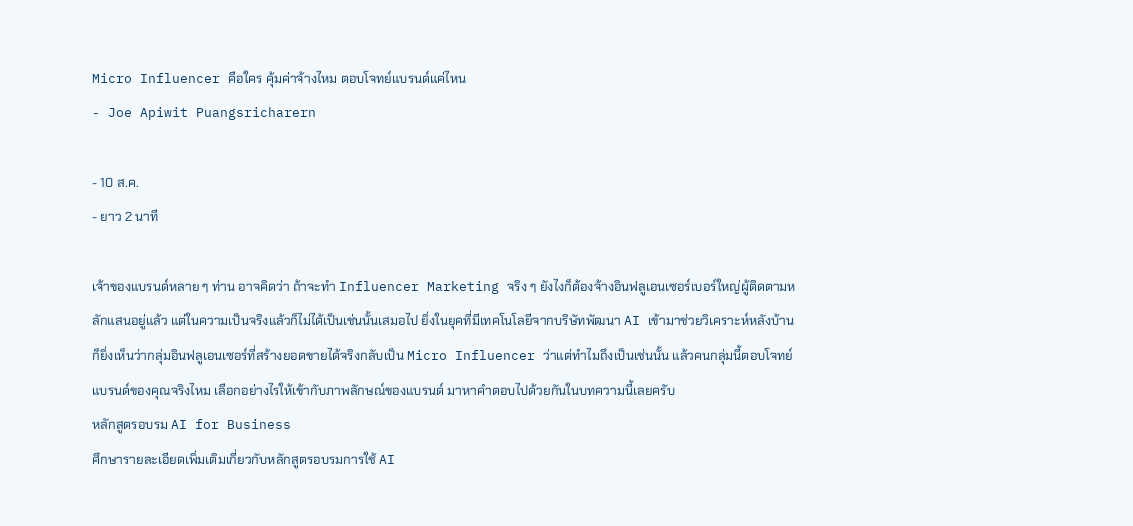Micro Influencer คือใคร คุ้มค่าจ้างไหม ตอบโจทย์แบรนด์แค่ไหน
- Joe Apiwit Puangsricharern

- 10 ส.ค.
- ยาว 2 นาที

เจ้าของแบรนด์หลาย ๆ ท่าน อาจคิดว่า ถ้าจะทำ Influencer Marketing จริง ๆ ยังไงก็ต้องจ้างอินฟลูเอนเซอร์เบอร์ใหญ่ผู้ติดตามหลักแสนอยู่แล้ว แต่ในความเป็นจริงแล้วก็ไม่ได้เป็นเช่นนั้นเสมอไป ยิ่งในยุคที่มีเทคโนโลยีจากบริษัทพัฒนา AI เข้ามาช่วยวิเคราะห์หลังบ้าน ก็ยิ่งเห็นว่ากลุ่มอินฟลูเอนเซอร์ที่สร้างยอดขายได้จริงกลับเป็น Micro Influencer ว่าแต่ทำไมถึงเป็นเช่นนั้น แล้วคนกลุ่มนี้ตอบโจทย์แบรนด์ของคุณจริงไหม เลือกอย่างไรให้เข้ากับภาพลักษณ์ของแบรนด์ มาหาคำตอบไปด้วยกันในบทความนี้เลยครับ
หลักสูตรอบรม AI for Business
ศึกษารายละเอียดเพิ่มเติมเกี่ยวกับหลักสูตรอบรมการใช้ AI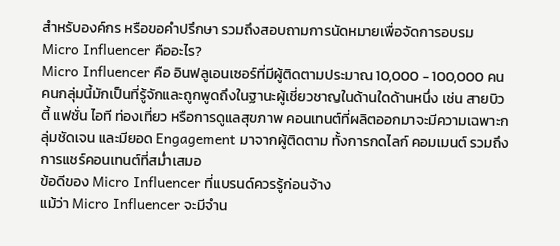สำหรับองค์กร หรือขอคำปรึกษา รวมถึงสอบถามการนัดหมายเพื่อจัดการอบรม
Micro Influencer คืออะไร?
Micro Influencer คือ อินฟลูเอนเซอร์ที่มีผู้ติดตามประมาณ 10,000 - 100,000 คน คนกลุ่มนี้มักเป็นที่รู้จักและถูกพูดถึงในฐานะผู้เชี่ยวชาญในด้านใดด้านหนึ่ง เช่น สายบิวตี้ แฟชั่น ไอที ท่องเที่ยว หรือการดูแลสุขภาพ คอนเทนต์ที่ผลิตออกมาจะมีความเฉพาะกลุ่มชัดเจน และมียอด Engagement มาจากผู้ติดตาม ทั้งการกดไลก์ คอมเมนต์ รวมถึงการแชร์คอนเทนต์ที่สม่ำเสมอ
ข้อดีของ Micro Influencer ที่แบรนด์ควรรู้ก่อนจ้าง
แม้ว่า Micro Influencer จะมีจำน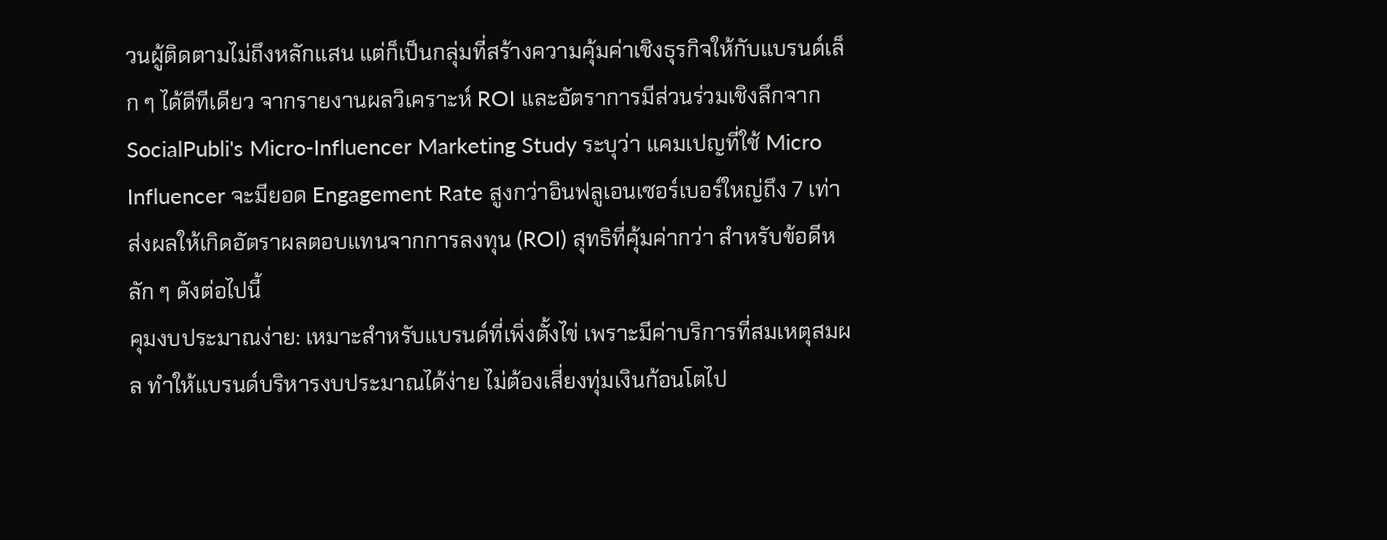วนผู้ติดตามไม่ถึงหลักแสน แต่ก็เป็นกลุ่มที่สร้างความคุ้มค่าเชิงธุรกิจให้กับแบรนด์เล็ก ๆ ได้ดีทีเดียว จากรายงานผลวิเคราะห์ ROI และอัตราการมีส่วนร่วมเชิงลึกจาก SocialPubli's Micro-Influencer Marketing Study ระบุว่า แคมเปญที่ใช้ Micro Influencer จะมียอด Engagement Rate สูงกว่าอินฟลูเอนเซอร์เบอร์ใหญ่ถึง 7 เท่า ส่งผลให้เกิดอัตราผลตอบแทนจากการลงทุน (ROI) สุทธิที่คุ้มค่ากว่า สำหรับข้อดีหลัก ๆ ดังต่อไปนี้
คุมงบประมาณง่าย: เหมาะสำหรับแบรนด์ที่เพิ่งตั้งไข่ เพราะมีค่าบริการที่สมเหตุสมผล ทำให้แบรนด์บริหารงบประมาณได้ง่าย ไม่ต้องเสี่ยงทุ่มเงินก้อนโตไป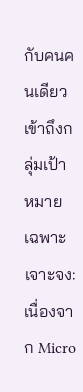กับคนคนเดียว
เข้าถึงกลุ่มเป้าหมายเฉพาะเจาะจง: เนื่องจาก Micro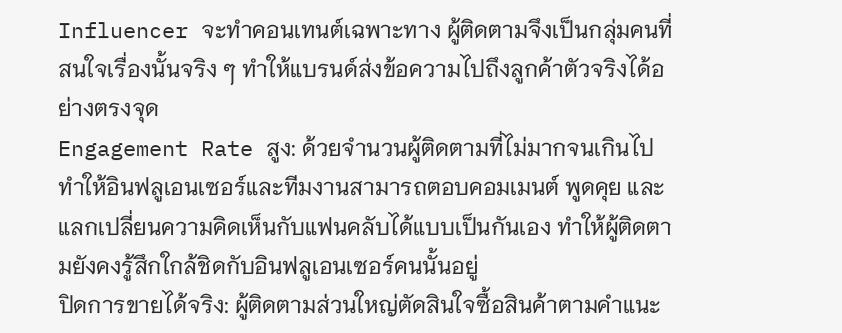Influencer จะทำคอนเทนต์เฉพาะทาง ผู้ติดตามจึงเป็นกลุ่มคนที่สนใจเรื่องนั้นจริง ๆ ทำให้แบรนด์ส่งข้อความไปถึงลูกค้าตัวจริงได้อย่างตรงจุด
Engagement Rate สูง: ด้วยจำนวนผู้ติดตามที่ไม่มากจนเกินไป ทำให้อินฟลูเอนเซอร์และทีมงานสามารถตอบคอมเมนต์ พูดคุย และแลกเปลี่ยนความคิดเห็นกับแฟนคลับได้แบบเป็นกันเอง ทำให้ผู้ติดตามยังคงรู้สึกใกล้ชิดกับอินฟลูเอนเซอร์คนนั้นอยู่
ปิดการขายได้จริง: ผู้ติดตามส่วนใหญ่ตัดสินใจซื้อสินค้าตามคำแนะ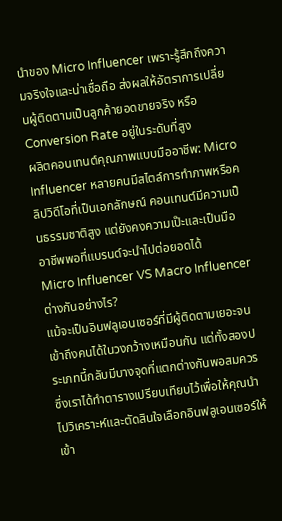นำของ Micro Influencer เพราะรู้สึกถึงความจริงใจและน่าเชื่อถือ ส่งผลให้อัตราการเปลี่ยนผู้ติดตามเป็นลูกค้ายอดขายจริง หรือ Conversion Rate อยู่ในระดับที่สูง
ผลิตคอนเทนต์คุณภาพแบบมืออาชีพ: Micro Influencer หลายคนมีสไตล์การทำภาพหรือคลิปวิดีโอที่เป็นเอกลักษณ์ คอนเทนต์มีความเป็นธรรมชาติสูง แต่ยังคงความเป๊ะและเป็นมืออาชีพพอที่แบรนด์จะนำไปต่อยอดได้
Micro Influencer VS Macro Influencer ต่างกันอย่างไร?
แม้จะเป็นอินฟลูเอนเซอร์ที่มีผู้ติดตามเยอะจนเข้าถึงคนได้ในวงกว้างเหมือนกัน แต่ทั้งสองประเภทนี้กลับมีบางจุดที่แตกต่างกันพอสมควร ซึ่งเราได้ทำตารางเปรียบเทียบไว้เพื่อให้คุณนำไปวิเคราะห์และตัดสินใจเลือกอินฟลูเอนเซอร์ให้เข้า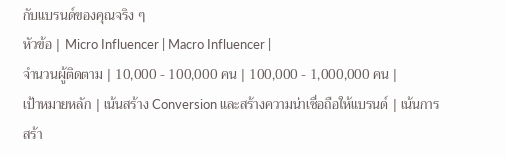กับแบรนด์ของคุณจริง ๆ
หัวข้อ | Micro Influencer | Macro Influencer |
จำนวนผู้ติดตาม | 10,000 - 100,000 คน | 100,000 - 1,000,000 คน |
เป้าหมายหลัก | เน้นสร้าง Conversion และสร้างความน่าเชื่อถือให้แบรนด์ | เน้นการสร้า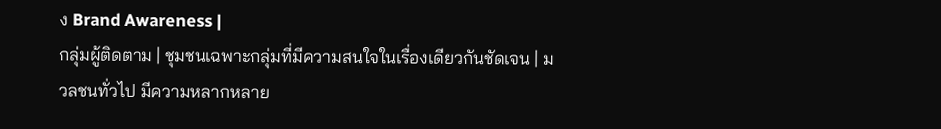ง Brand Awareness |
กลุ่มผู้ติดตาม | ชุมชนเฉพาะกลุ่มที่มีความสนใจในเรื่องเดียวกันชัดเจน | มวลชนทั่วไป มีความหลากหลาย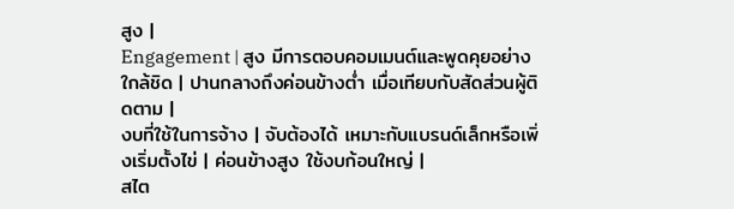สูง |
Engagement | สูง มีการตอบคอมเมนต์และพูดคุยอย่างใกล้ชิด | ปานกลางถึงค่อนข้างต่ำ เมื่อเทียบกับสัดส่วนผู้ติดตาม |
งบที่ใช้ในการจ้าง | จับต้องได้ เหมาะกับแบรนด์เล็กหรือเพิ่งเริ่มตั้งไข่ | ค่อนข้างสูง ใช้งบก้อนใหญ่ |
สไต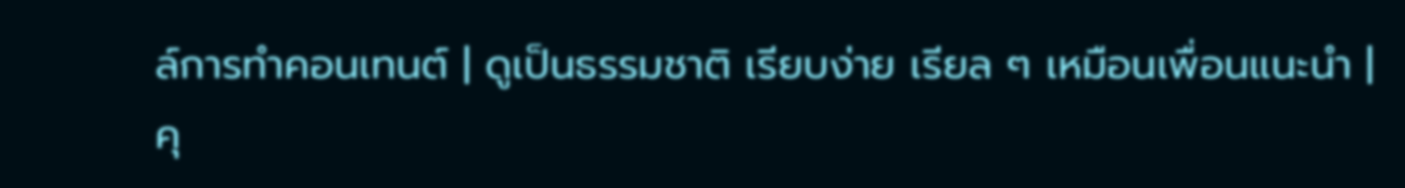ล์การทำคอนเทนต์ | ดูเป็นธรรมชาติ เรียบง่าย เรียล ๆ เหมือนเพื่อนแนะนำ | คุ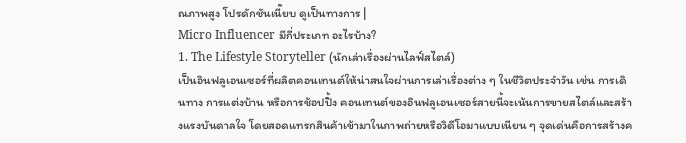ณภาพสูง โปรดักชันเนี๊ยบ ดูเป็นทางการ |
Micro Influencer มีกี่ประเภท อะไรบ้าง?
1. The Lifestyle Storyteller (นักเล่าเรื่องผ่านไลฟ์สไตล์)
เป็นอินฟลูเอนเซอร์ที่ผลิตคอนเทนต์ให้น่าสนใจผ่านการเล่าเรื่องต่าง ๆ ในชีวิตประจำวัน เช่น การเดินทาง การแต่งบ้าน หรือการช้อปปิ้ง คอนเทนต์ของอินฟลูเอนเซอร์สายนี้จะเน้นการขายสไตล์และสร้างแรงบันดาลใจ โดยสอดแทรกสินค้าเข้ามาในภาพถ่ายหรือวิดีโอมาแบบเนียน ๆ จุดเด่นคือการสร้างค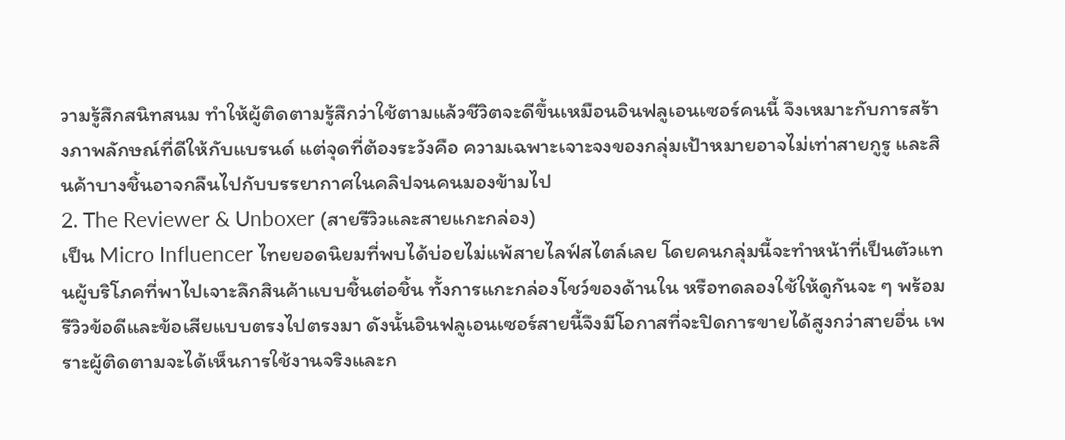วามรู้สึกสนิทสนม ทำให้ผู้ติดตามรู้สึกว่าใช้ตามแล้วชีวิตจะดีขึ้นเหมือนอินฟลูเอนเซอร์คนนี้ จึงเหมาะกับการสร้างภาพลักษณ์ที่ดีให้กับแบรนด์ แต่จุดที่ต้องระวังคือ ความเฉพาะเจาะจงของกลุ่มเป้าหมายอาจไม่เท่าสายกูรู และสินค้าบางชิ้นอาจกลืนไปกับบรรยากาศในคลิปจนคนมองข้ามไป
2. The Reviewer & Unboxer (สายรีวิวและสายแกะกล่อง)
เป็น Micro Influencer ไทยยอดนิยมที่พบได้บ่อยไม่แพ้สายไลฟ์สไตล์เลย โดยคนกลุ่มนี้จะทำหน้าที่เป็นตัวแทนผู้บริโภคที่พาไปเจาะลึกสินค้าแบบชิ้นต่อชิ้น ทั้งการแกะกล่องโชว์ของด้านใน หรือทดลองใช้ให้ดูกันจะ ๆ พร้อมรีวิวข้อดีและข้อเสียแบบตรงไปตรงมา ดังนั้นอินฟลูเอนเซอร์สายนี้จึงมีโอกาสที่จะปิดการขายได้สูงกว่าสายอื่น เพราะผู้ติดตามจะได้เห็นการใช้งานจริงและก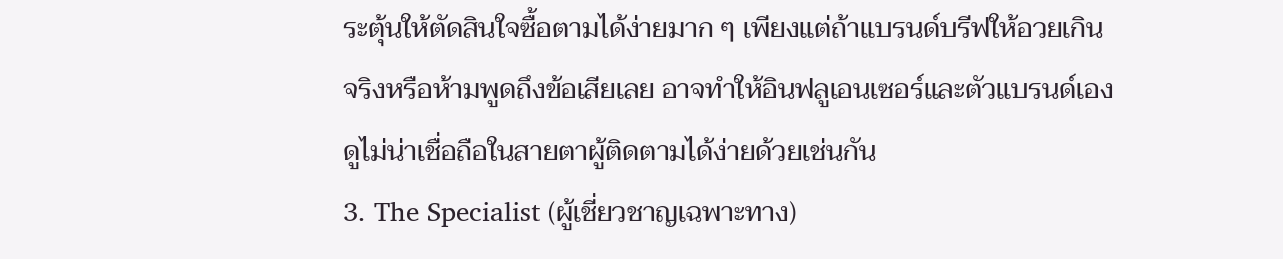ระตุ้นให้ตัดสินใจซื้อตามได้ง่ายมาก ๆ เพียงแต่ถ้าแบรนด์บรีฟให้อวยเกินจริงหรือห้ามพูดถึงข้อเสียเลย อาจทำให้อินฟลูเอนเซอร์และตัวแบรนด์เองดูไม่น่าเชื่อถือในสายตาผู้ติดตามได้ง่ายด้วยเช่นกัน
3. The Specialist (ผู้เชี่ยวชาญเฉพาะทาง)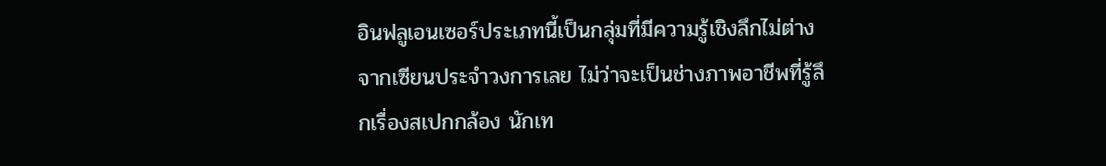อินฟลูเอนเซอร์ประเภทนี้เป็นกลุ่มที่มีความรู้เชิงลึกไม่ต่างจากเซียนประจำวงการเลย ไม่ว่าจะเป็นช่างภาพอาชีพที่รู้ลึกเรื่องสเปกกล้อง นักเท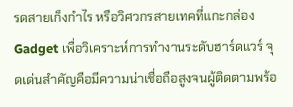รดสายเก็งกำไร หรือวิศวกรสายเทคที่แกะกล่อง Gadget เพื่อวิเคราะห์การทำงานระดับฮาร์ดแวร์ จุดเด่นสำคัญคือมีความน่าเชื่อถือสูงจนผู้ติดตามพร้อ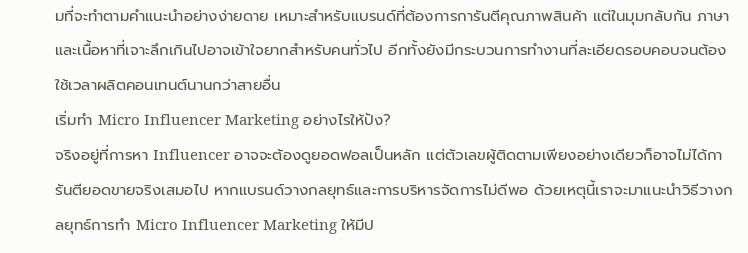มที่จะทำตามคำแนะนำอย่างง่ายดาย เหมาะสำหรับแบรนด์ที่ต้องการการันตีคุณภาพสินค้า แต่ในมุมกลับกัน ภาษาและเนื้อหาที่เจาะลึกเกินไปอาจเข้าใจยากสำหรับคนทั่วไป อีกทั้งยังมีกระบวนการทำงานที่ละเอียดรอบคอบจนต้องใช้เวลาผลิตคอนเทนต์นานกว่าสายอื่น
เริ่มทำ Micro Influencer Marketing อย่างไรให้ปัง?
จริงอยู่ที่การหา Influencer อาจจะต้องดูยอดฟอลเป็นหลัก แต่ตัวเลขผู้ติดตามเพียงอย่างเดียวก็อาจไม่ได้การันตียอดขายจริงเสมอไป หากแบรนด์วางกลยุทธ์และการบริหารจัดการไม่ดีพอ ด้วยเหตุนี้เราจะมาแนะนำวิธีวางกลยุทธ์การทำ Micro Influencer Marketing ให้มีป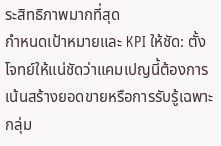ระสิทธิภาพมากที่สุด
กำหนดเป้าหมายและ KPI ให้ชัด: ตั้งโจทย์ให้แน่ชัดว่าแคมเปญนี้ต้องการเน้นสร้างยอดขายหรือการรับรู้เฉพาะกลุ่ม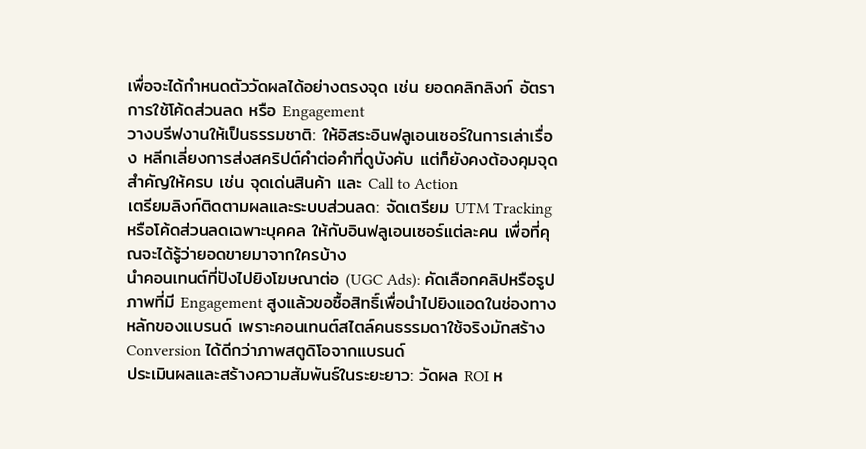เพื่อจะได้กำหนดตัววัดผลได้อย่างตรงจุด เช่น ยอดคลิกลิงก์ อัตราการใช้โค้ดส่วนลด หรือ Engagement
วางบรีฟงานให้เป็นธรรมชาติ: ให้อิสระอินฟลูเอนเซอร์ในการเล่าเรื่อง หลีกเลี่ยงการส่งสคริปต์คำต่อคำที่ดูบังคับ แต่ก็ยังคงต้องคุมจุดสำคัญให้ครบ เช่น จุดเด่นสินค้า และ Call to Action
เตรียมลิงก์ติดตามผลและระบบส่วนลด: จัดเตรียม UTM Tracking หรือโค้ดส่วนลดเฉพาะบุคคล ให้กับอินฟลูเอนเซอร์แต่ละคน เพื่อที่คุณจะได้รู้ว่ายอดขายมาจากใครบ้าง
นำคอนเทนต์ที่ปังไปยิงโฆษณาต่อ (UGC Ads): คัดเลือกคลิปหรือรูปภาพที่มี Engagement สูงแล้วขอซื้อสิทธิ์เพื่อนำไปยิงแอดในช่องทางหลักของแบรนด์ เพราะคอนเทนต์สไตล์คนธรรมดาใช้จริงมักสร้าง Conversion ได้ดีกว่าภาพสตูดิโอจากแบรนด์
ประเมินผลและสร้างความสัมพันธ์ในระยะยาว: วัดผล ROI ห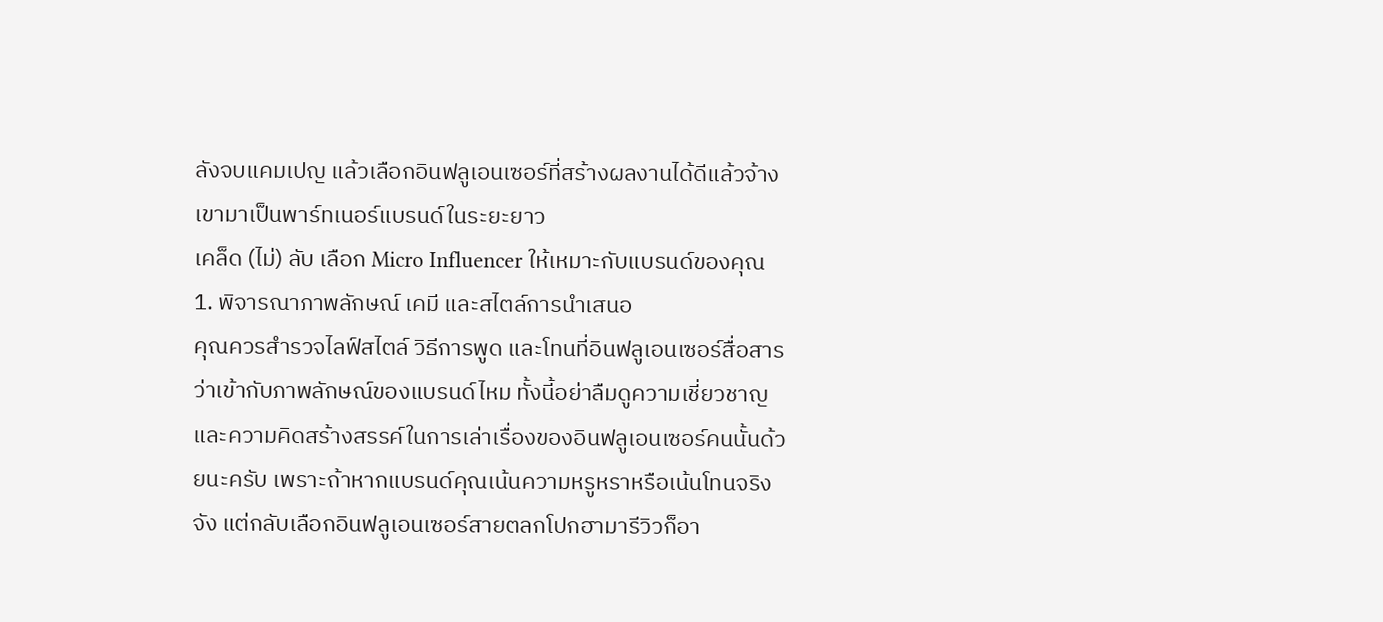ลังจบแคมเปญ แล้วเลือกอินฟลูเอนเซอร์ที่สร้างผลงานได้ดีแล้วจ้างเขามาเป็นพาร์ทเนอร์แบรนด์ในระยะยาว
เคล็ด (ไม่) ลับ เลือก Micro Influencer ให้เหมาะกับแบรนด์ของคุณ
1. พิจารณาภาพลักษณ์ เคมี และสไตล์การนำเสนอ
คุณควรสำรวจไลฟ์สไตล์ วิธีการพูด และโทนที่อินฟลูเอนเซอร์สื่อสารว่าเข้ากับภาพลักษณ์ของแบรนด์ไหม ทั้งนี้อย่าลืมดูความเชี่ยวชาญและความคิดสร้างสรรค์ในการเล่าเรื่องของอินฟลูเอนเซอร์คนนั้นด้วยนะครับ เพราะถ้าหากแบรนด์คุณเน้นความหรูหราหรือเน้นโทนจริงจัง แต่กลับเลือกอินฟลูเอนเซอร์สายตลกโปกฮามารีวิวก็อา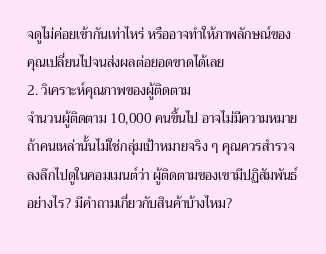จดูไม่ค่อยเข้ากันเท่าไหร่ หรืออาจทำให้ภาพลักษณ์ของคุณเปลี่ยนไปจนส่งผลต่อยอดขาดได้เลย
2. วิเคราะห์คุณภาพของผู้ติดตาม
จำนวนผู้ติดตาม 10,000 คนขึ้นไป อาจไม่มีความหมาย ถ้าคนเหล่านั้นไม่ใช่กลุ่มเป้าหมายจริง ๆ คุณควรสำรวจลงลึกไปดูในคอมเมนต์ว่า ผู้ติดตามของเขามีปฏิสัมพันธ์อย่างไร? มีคำถามเกี่ยวกับสินค้าบ้างไหม?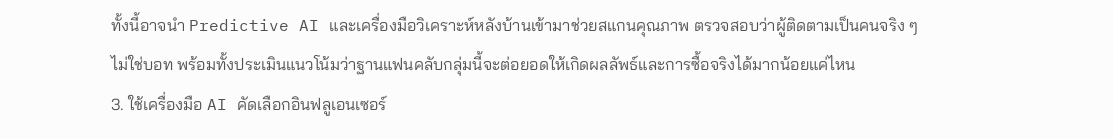ทั้งนี้อาจนำ Predictive AI และเครื่องมือวิเคราะห์หลังบ้านเข้ามาช่วยสแกนคุณภาพ ตรวจสอบว่าผู้ติดตามเป็นคนจริง ๆ ไม่ใช่บอท พร้อมทั้งประเมินแนวโน้มว่าฐานแฟนคลับกลุ่มนี้จะต่อยอดให้เกิดผลลัพธ์และการซื้อจริงได้มากน้อยแค่ไหน
3. ใช้เครื่องมือ AI คัดเลือกอินฟลูเอนเซอร์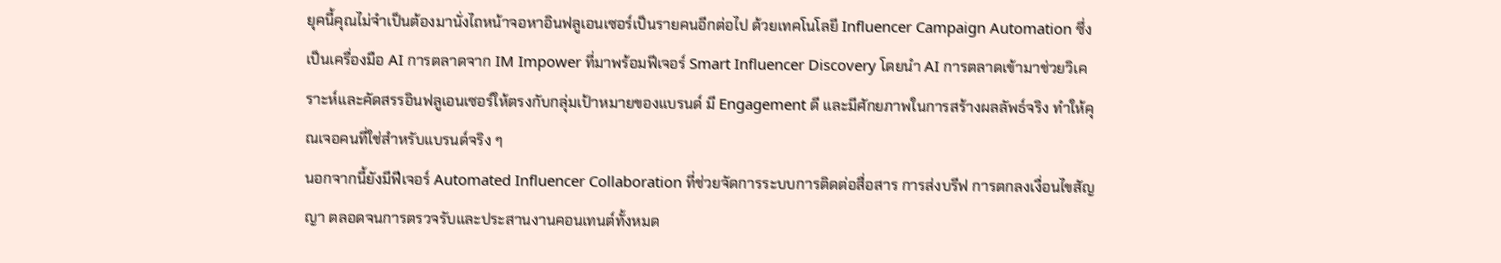ยุคนี้คุณไม่จำเป็นต้องมานั่งไถหน้าจอหาอินฟลูเอนเซอร์เป็นรายคนอีกต่อไป ด้วยเทคโนโลยี Influencer Campaign Automation ซึ่งเป็นเครื่องมือ AI การตลาดจาก IM Impower ที่มาพร้อมฟีเจอร์ Smart Influencer Discovery โดยนำ AI การตลาดเข้ามาช่วยวิเคราะห์และคัดสรรอินฟลูเอนเซอร์ให้ตรงกับกลุ่มเป้าหมายของแบรนด์ มี Engagement ดี และมีศักยภาพในการสร้างผลลัพธ์จริง ทำให้คุณเจอคนที่ใช่สำหรับแบรนด์จริง ๆ
นอกจากนี้ยังมีฟีเจอร์ Automated Influencer Collaboration ที่ช่วยจัดการระบบการติดต่อสื่อสาร การส่งบรีฟ การตกลงเงื่อนไขสัญญา ตลอดจนการตรวจรับและประสานงานคอนเทนต์ทั้งหมด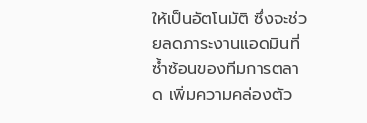ให้เป็นอัตโนมัติ ซึ่งจะช่วยลดภาระงานแอดมินที่ซ้ำซ้อนของทีมการตลาด เพิ่มความคล่องตัว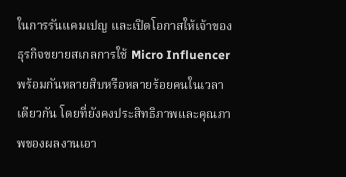ในการรันแคมเปญ และเปิดโอกาสให้เจ้าของธุรกิจขยายสเกลการใช้ Micro Influencer พร้อมกันหลายสิบหรือหลายร้อยคนในเวลาเดียวกัน โดยที่ยังคงประสิทธิภาพและคุณภาพของผลงานเอา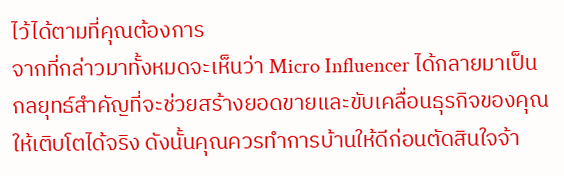ไว้ได้ตามที่คุณต้องการ
จากที่กล่าวมาทั้งหมดจะเห็นว่า Micro Influencer ได้กลายมาเป็นกลยุทธ์สำคัญที่จะช่วยสร้างยอดขายและขับเคลื่อนธุรกิจของคุณให้เติบโตได้จริง ดังนั้นคุณควรทำการบ้านให้ดีก่อนตัดสินใจจ้า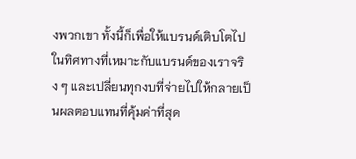งพวกเขา ทั้งนี้ก็เพื่อให้แบรนด์เติบโตไปในทิศทางที่เหมาะกับแบรนด์ของเราจริง ๆ และเปลี่ยนทุกงบที่จ่ายไปให้กลายเป็นผลตอบแทนที่คุ้มค่าที่สุด